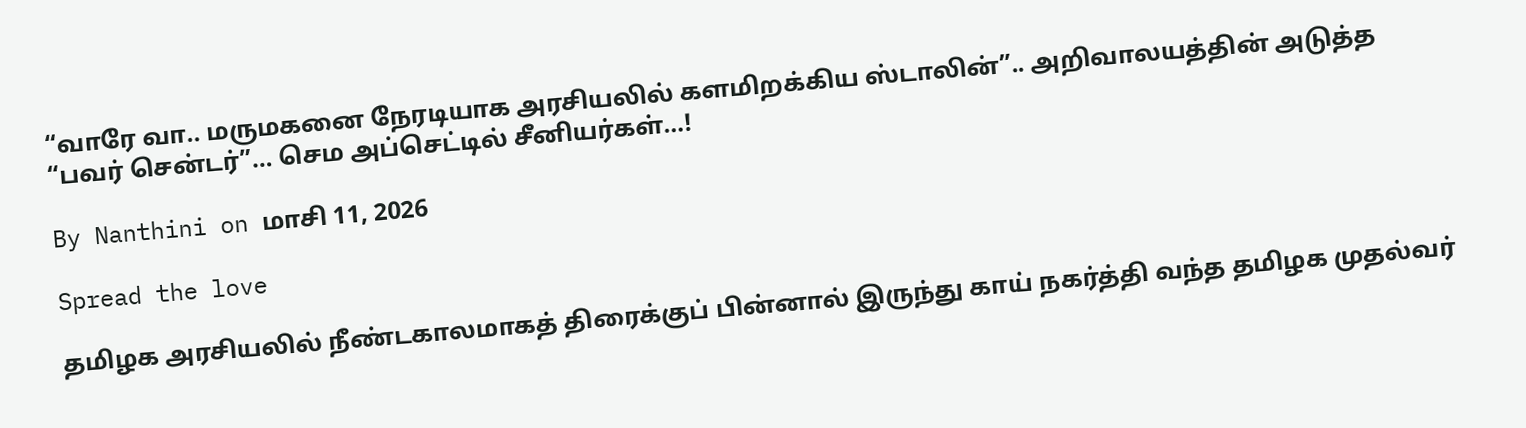“வாரே வா.. மருமகனை நேரடியாக அரசியலில் களமிறக்கிய ஸ்டாலின்”.. அறிவாலயத்தின் அடுத்த “பவர் சென்டர்”… செம அப்செட்டில் சீனியர்கள்…!

By Nanthini on மாசி 11, 2026

Spread the love

தமிழக அரசியலில் நீண்டகாலமாகத் திரைக்குப் பின்னால் இருந்து காய் நகர்த்தி வந்த தமிழக முதல்வர்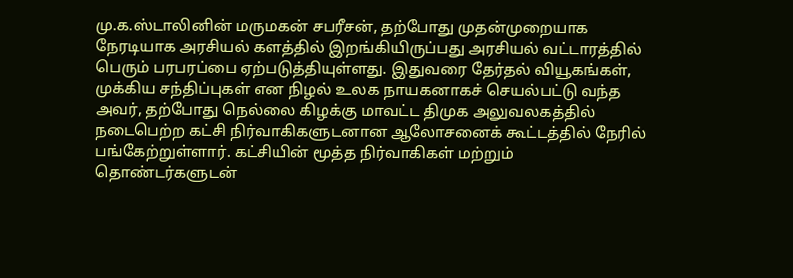மு.க.ஸ்டாலினின் மருமகன் சபரீசன், தற்போது முதன்முறையாக நேரடியாக அரசியல் களத்தில் இறங்கியிருப்பது அரசியல் வட்டாரத்தில் பெரும் பரபரப்பை ஏற்படுத்தியுள்ளது. இதுவரை தேர்தல் வியூகங்கள், முக்கிய சந்திப்புகள் என நிழல் உலக நாயகனாகச் செயல்பட்டு வந்த அவர், தற்போது நெல்லை கிழக்கு மாவட்ட திமுக அலுவலகத்தில் நடைபெற்ற கட்சி நிர்வாகிகளுடனான ஆலோசனைக் கூட்டத்தில் நேரில் பங்கேற்றுள்ளார். கட்சியின் மூத்த நிர்வாகிகள் மற்றும் தொண்டர்களுடன்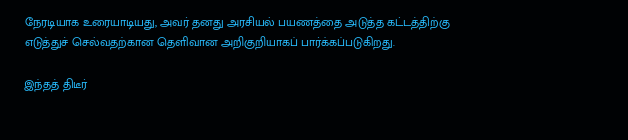நேரடியாக உரையாடியது, அவர் தனது அரசியல் பயணத்தை அடுத்த கட்டத்திற்கு எடுத்துச் செல்வதற்கான தெளிவான அறிகுறியாகப் பார்க்கப்படுகிறது.

இந்தத் திடீர்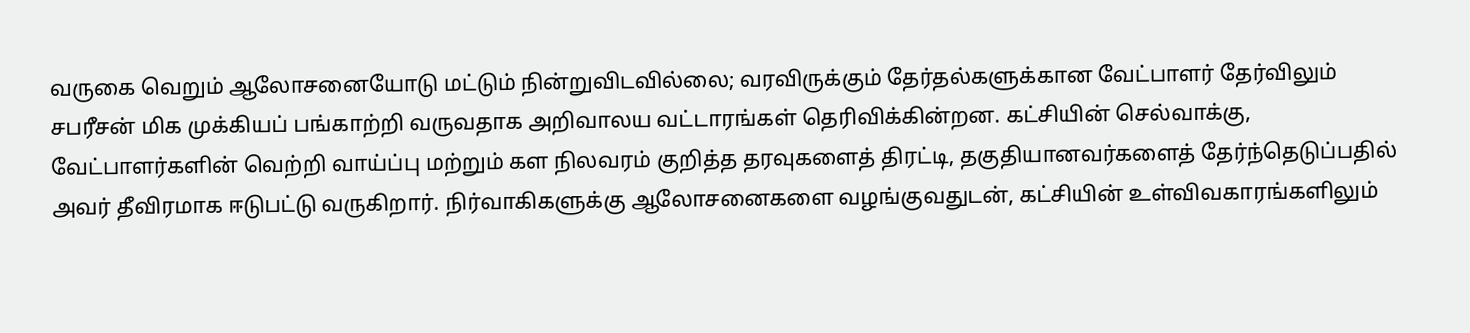வருகை வெறும் ஆலோசனையோடு மட்டும் நின்றுவிடவில்லை; வரவிருக்கும் தேர்தல்களுக்கான வேட்பாளர் தேர்விலும் சபரீசன் மிக முக்கியப் பங்காற்றி வருவதாக அறிவாலய வட்டாரங்கள் தெரிவிக்கின்றன. கட்சியின் செல்வாக்கு, வேட்பாளர்களின் வெற்றி வாய்ப்பு மற்றும் கள நிலவரம் குறித்த தரவுகளைத் திரட்டி, தகுதியானவர்களைத் தேர்ந்தெடுப்பதில் அவர் தீவிரமாக ஈடுபட்டு வருகிறார். நிர்வாகிகளுக்கு ஆலோசனைகளை வழங்குவதுடன், கட்சியின் உள்விவகாரங்களிலும்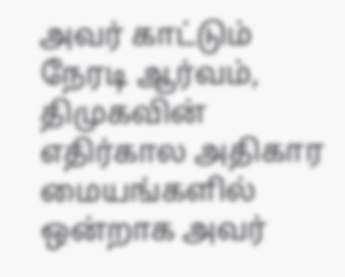அவர் காட்டும் நேரடி ஆர்வம், திமுகவின் எதிர்கால அதிகார மையங்களில் ஒன்றாக அவர்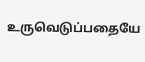உருவெடுப்பதையே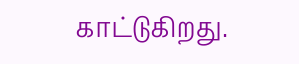காட்டுகிறது.